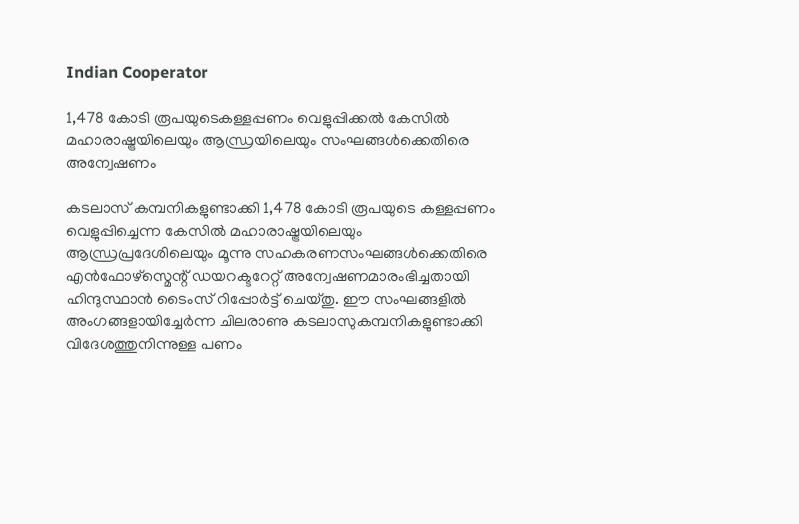Indian Cooperator

1,478 കോടി രൂപയുടെകള്ളപ്പണം വെളുപ്പിക്കല്‍ കേസില്‍ മഹാരാഷ്ട്രയിലെയും ആന്ധ്രയിലെയും സംഘങ്ങള്‍ക്കെതിരെ അന്വേഷണം

കടലാസ് കമ്പനികളുണ്ടാക്കി 1,478 കോടി രൂപയുടെ കള്ളപ്പണം വെളുപ്പിച്ചെന്ന കേസില്‍ മഹാരാഷ്ട്രയിലെയും ആന്ധ്രപ്രദേശിലെയും മൂന്നു സഹകരണസംഘങ്ങള്‍ക്കെതിരെ എന്‍ഫോഴ്സ്മെന്റ് ഡയറക്ടറേറ്റ് അന്വേഷണമാരംഭിച്ചതായി ഹിന്ദുസ്ഥാന്‍ ടൈംസ് റിപ്പോര്‍ട്ട് ചെയ്തു. ഈ സംഘങ്ങളില്‍ അംഗങ്ങളായിച്ചേര്‍ന്ന ചിലരാണു കടലാസുകമ്പനികളുണ്ടാക്കി വിദേശത്തുനിന്നുള്ള പണം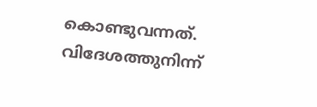കൊണ്ടുവന്നത്. വിദേശത്തുനിന്ന്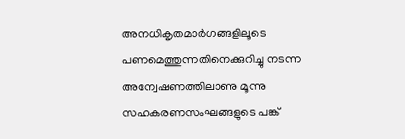അനധികൃതമാര്‍ഗങ്ങളിലൂടെ പണമെത്തുന്നതിനെക്കുറിച്ചു നടന്ന അന്വേഷണത്തിലാണു മൂന്നു സഹകരണസംഘങ്ങളുടെ പങ്ക്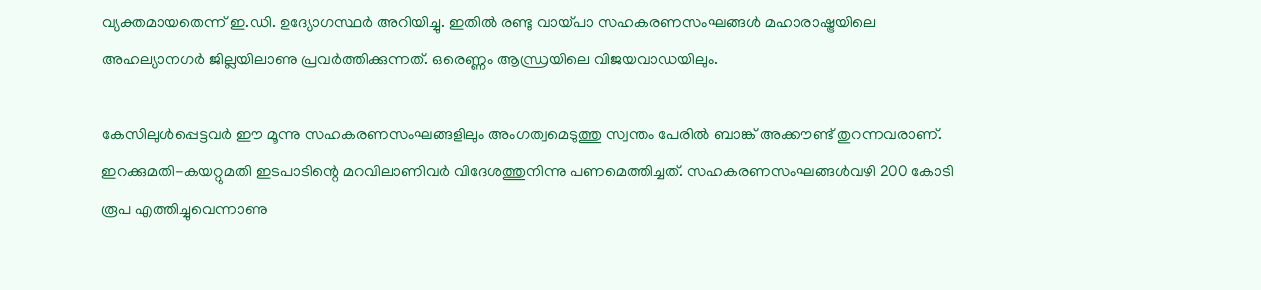വ്യക്തമായതെന്ന് ഇ.ഡി. ഉദ്യോഗസ്ഥര്‍ അറിയിച്ചു. ഇതില്‍ രണ്ടു വായ്പാ സഹകരണസംഘങ്ങള്‍ മഹാരാഷ്ട്രയിലെ അഹല്യാനഗര്‍ ജില്ലയിലാണു പ്രവര്‍ത്തിക്കുന്നത്. ഒരെണ്ണം ആന്ധ്രയിലെ വിജയവാഡയിലും.

കേസിലുള്‍പ്പെട്ടവര്‍ ഈ മൂന്നു സഹകരണസംഘങ്ങളിലും അംഗത്വമെടുത്തു സ്വന്തം പേരില്‍ ബാങ്ക് അക്കൗണ്ട് തുറന്നവരാണ്. ഇറക്കുമതി-കയറ്റുമതി ഇടപാടിന്റെ മറവിലാണിവര്‍ വിദേശത്തുനിന്നു പണമെത്തിച്ചത്. സഹകരണസംഘങ്ങള്‍വഴി 200 കോടി രൂപ എത്തിച്ചുവെന്നാണു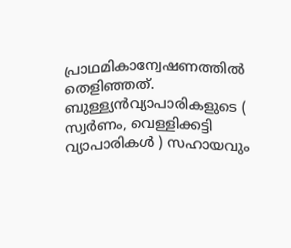പ്രാഥമികാന്വേഷണത്തില്‍ തെളിഞ്ഞത്. ബുള്ള്യന്‍വ്യാപാരികളുടെ ( സ്വര്‍ണം, വെള്ളിക്കട്ടി വ്യാപാരികള്‍ ) സഹായവും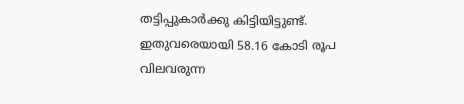തട്ടിപ്പുകാര്‍ക്കു കിട്ടിയിട്ടുണ്ട്. ഇതുവരെയായി 58.16 കോടി രൂപ വിലവരുന്ന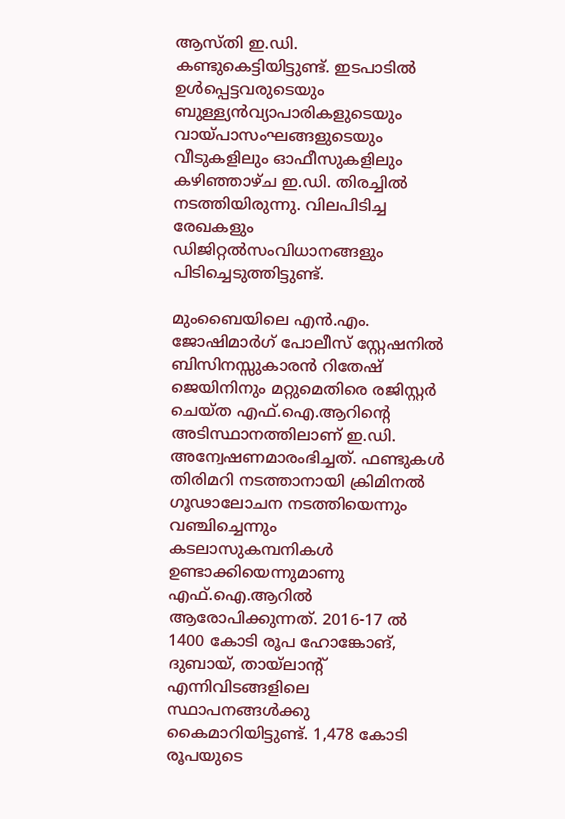ആസ്തി ഇ.ഡി. കണ്ടുകെട്ടിയിട്ടുണ്ട്. ഇടപാടില്‍ ഉള്‍പ്പെട്ടവരുടെയും ബുള്ള്യന്‍വ്യാപാരികളുടെയും വായ്പാസംഘങ്ങളുടെയും വീടുകളിലും ഓഫീസുകളിലും കഴിഞ്ഞാഴ്ച ഇ.ഡി. തിരച്ചില്‍ നടത്തിയിരുന്നു. വിലപിടിച്ച രേഖകളും ഡിജിറ്റല്‍സംവിധാനങ്ങളും പിടിച്ചെടുത്തിട്ടുണ്ട്.

മുംബൈയിലെ എന്‍.എം. ജോഷിമാര്‍ഗ് പോലീസ് സ്റ്റേഷനില്‍ ബിസിനസ്സുകാരന്‍ റിതേഷ് ജെയിനിനും മറ്റുമെതിരെ രജിസ്റ്റര്‍ ചെയ്ത എഫ്.ഐ.ആറിന്റെ അടിസ്ഥാനത്തിലാണ് ഇ.ഡി. അന്വേഷണമാരംഭിച്ചത്. ഫണ്ടുകള്‍ തിരിമറി നടത്താനായി ക്രിമിനല്‍ ഗൂഢാലോചന നടത്തിയെന്നും വഞ്ചിച്ചെന്നും കടലാസുകമ്പനികള്‍ ഉണ്ടാക്കിയെന്നുമാണു എഫ്.ഐ.ആറില്‍ ആരോപിക്കുന്നത്. 2016-17 ല്‍ 1400 കോടി രൂപ ഹോങ്കോങ്, ദുബായ്, തായ്ലാന്റ് എന്നിവിടങ്ങളിലെ സ്ഥാപനങ്ങള്‍ക്കു കൈമാറിയിട്ടുണ്ട്. 1,478 കോടി രൂപയുടെ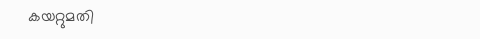കയറ്റുമതി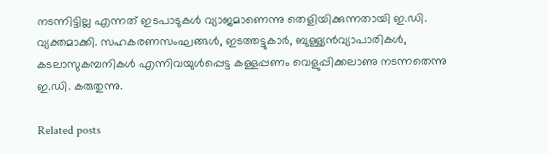നടന്നിട്ടില്ല എന്നത് ഇടപാടുകള്‍ വ്യാജമാണെന്നു തെളിയിക്കുന്നതായി ഇ.ഡി. വ്യക്തമാക്കി. സഹകരണസംഘങ്ങള്‍, ഇടത്തട്ടുകാര്‍, ബുള്ള്യന്‍വ്യാപാരികള്‍, കടലാസുകമ്പനികള്‍ എന്നിവയുള്‍പ്പെട്ട കള്ളപ്പണം വെളുപ്പിക്കലാണു നടന്നതെന്നു ഇ.ഡി. കരുതുന്നു.

Related posts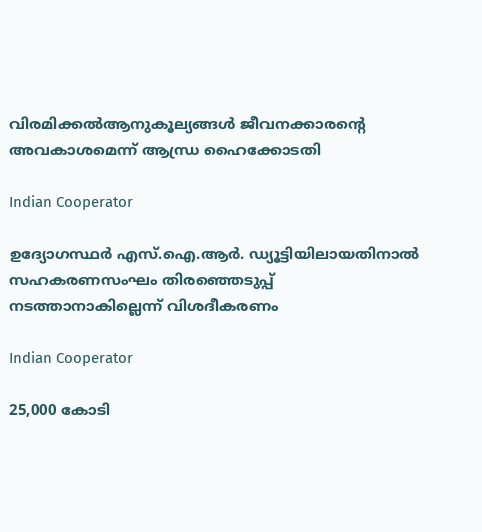വിരമിക്കല്‍ആനുകൂല്യങ്ങള്‍ ജീവനക്കാരന്റെ അവകാശമെന്ന് ആന്ധ്ര ഹൈക്കോടതി

Indian Cooperator

ഉദ്യോഗസ്ഥര്‍ എസ്.ഐ.ആര്‍. ഡ്യൂട്ടിയിലായതിനാല്‍ സഹകരണസംഘം തിരഞ്ഞെടുപ്പ് നടത്താനാകില്ലെന്ന് വിശദീകരണം

Indian Cooperator

25,000 കോടി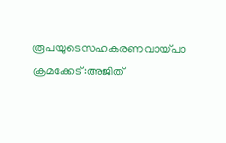രൂപയുടെസഹകരണവായ്പാ ക്രമക്കേട്:അജിത്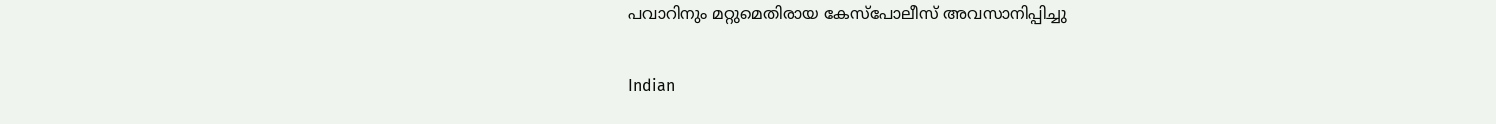പവാറിനും മറ്റുമെതിരായ കേസ്പോലീസ് അവസാനിപ്പിച്ചു

Indian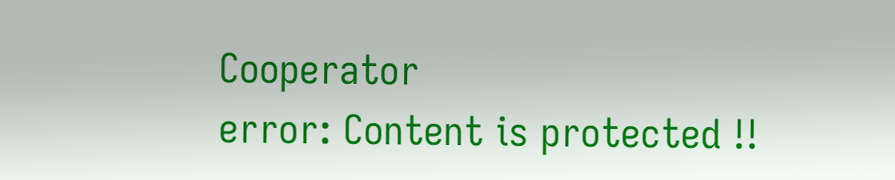Cooperator
error: Content is protected !!